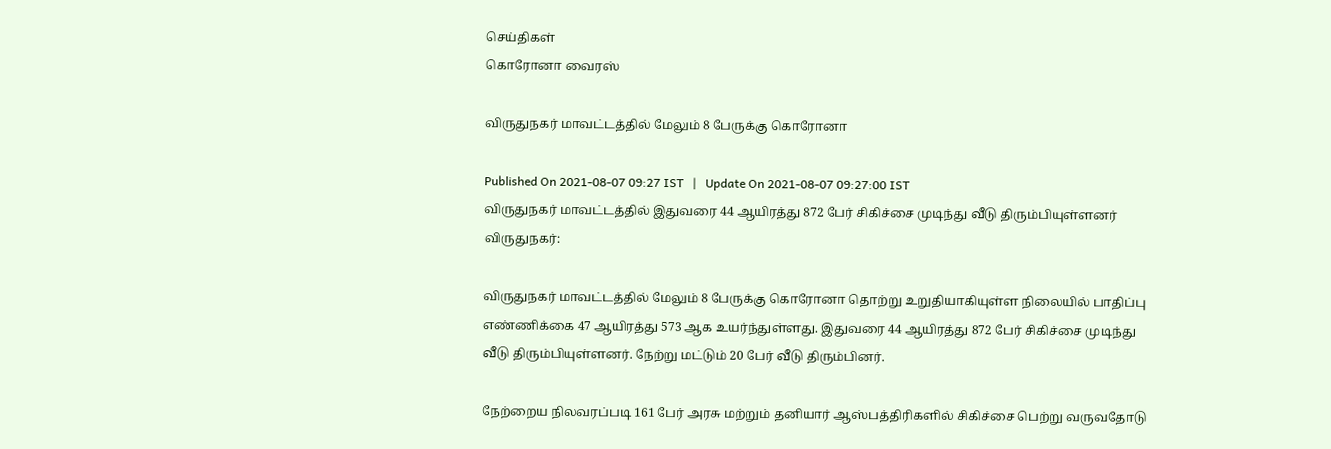செய்திகள்
கொரோனா வைரஸ்

விருதுநகர் மாவட்டத்தில் மேலும் 8 பேருக்கு கொரோனா

Published On 2021-08-07 09:27 IST   |   Update On 2021-08-07 09:27:00 IST
விருதுநகர் மாவட்டத்தில் இதுவரை 44 ஆயிரத்து 872 பேர் சிகிச்சை முடிந்து வீடு திரும்பியுள்ளனர்
விருதுநகர்:

விருதுநகர் மாவட்டத்தில் மேலும் 8 பேருக்கு கொரோனா தொற்று உறுதியாகியுள்ள நிலையில் பாதிப்பு எண்ணிக்கை 47 ஆயிரத்து 573 ஆக உயர்ந்துள்ளது. இதுவரை 44 ஆயிரத்து 872 பேர் சிகிச்சை முடிந்து வீடு திரும்பியுள்ளனர். நேற்று மட்டும் 20 பேர் வீடு திரும்பினர்.

நேற்றைய நிலவரப்படி 161 பேர் அரசு மற்றும் தனியார் ஆஸ்பத்திரிகளில் சிகிச்சை பெற்று வருவதோடு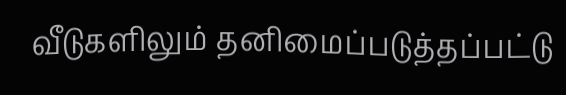வீடுகளிலும் தனிமைப்படுத்தப்பட்டு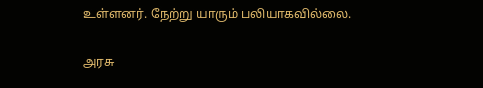உள்ளனர். நேற்று யாரும் பலியாகவில்லை.

அரசு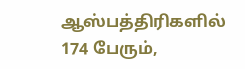ஆஸ்பத்திரிகளில் 174 பேரும்,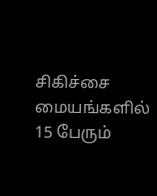சிகிச்சை மையங்களில் 15 பேரும்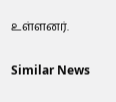உள்ளனர்.

Similar News